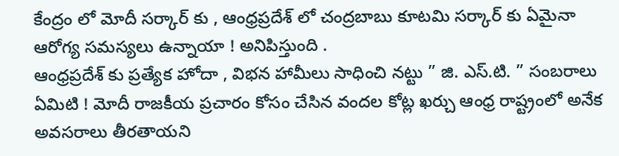కేంద్రం లో మోదీ సర్కార్ కు , ఆంధ్రప్రదేశ్ లో చంద్రబాబు కూటమి సర్కార్ కు ఏమైనా ఆరోగ్య సమస్యలు ఉన్నాయా ! అనిపిస్తుంది .
ఆంధ్రప్రదేశ్ కు ప్రత్యేక హోదా , విభన హామీలు సాధించి నట్టు ” జి. ఎస్.టి. ” సంబరాలు ఏమిటి ! మోదీ రాజకీయ ప్రచారం కోసం చేసిన వందల కోట్ల ఖర్చు ఆంధ్ర రాష్ట్రంలో అనేక అవసరాలు తీరతాయని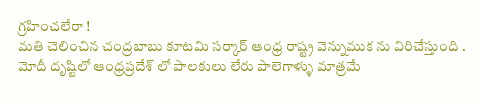గ్రహించలేరా !
మతి చెలించిన చంద్రబాబు కూటమి సర్కార్ ఆంధ్ర రాష్ట్ర వెన్నుముక ను విరిచేస్తుంది . మోదీ దృష్టిలో ఆంధ్రప్రదేశ్ లో పాలకులు లేరు పాలెగాళ్ళు మాత్రమే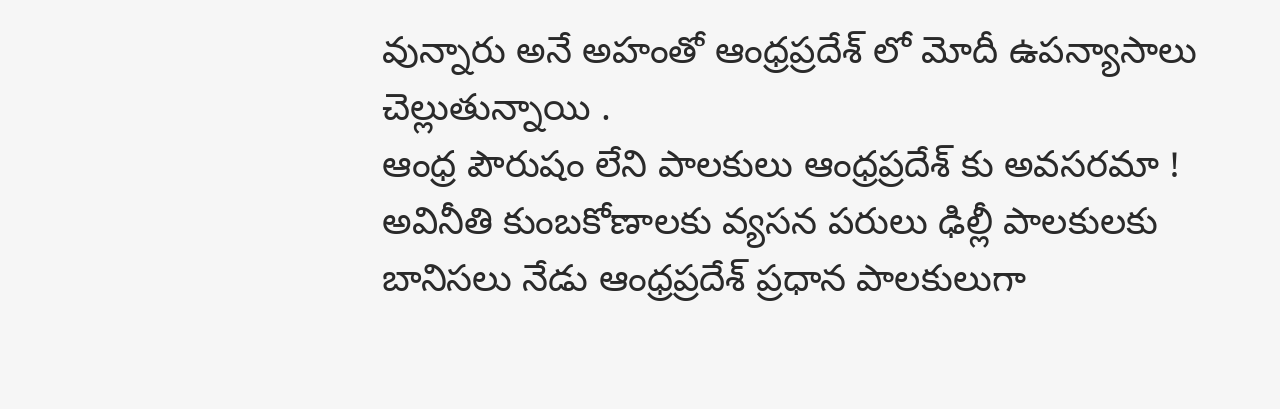వున్నారు అనే అహంతో ఆంధ్రప్రదేశ్ లో మోదీ ఉపన్యాసాలు చెల్లుతున్నాయి .
ఆంధ్ర పౌరుషం లేని పాలకులు ఆంధ్రప్రదేశ్ కు అవసరమా ! అవినీతి కుంబకోణాలకు వ్యసన పరులు ఢిల్లీ పాలకులకు బానిసలు నేడు ఆంధ్రప్రదేశ్ ప్రధాన పాలకులుగా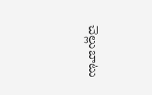చెల్లుబాటు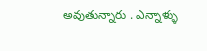అవుతున్నారు . ఎన్నాళ్ళు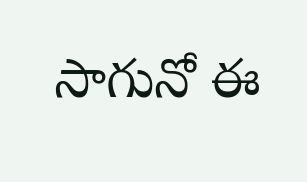సాగునో ఈ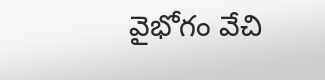వైభోగం వేచి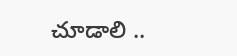చూడాలి ..